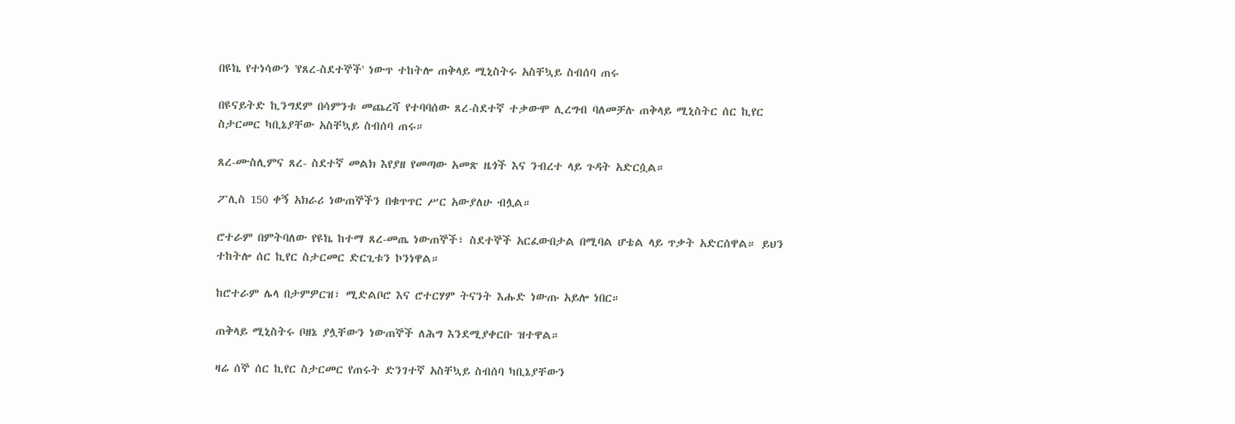በዩኬ የተነሳውን 'የጸረ-ስደተኞች' ነውጥ ተከትሎ ጠቅላይ ሚኒስትሩ አስቸኳይ ስብሰባ ጠሩ

በዩናይትድ ኪንግደም በሳምንቱ መጨረሻ የተባባሰው ጸረ-ስደተኛ ተቃውሞ ሊረግብ ባለመቻሉ ጠቅላይ ሚኒስትር ሰር ኪየር ስታርመር ካቢኔያቸው አስቸኳይ ስብሰባ ጠሩ።

ጸረ-ሙስሊምና ጸረ- ስደተኛ መልክ እየያዘ የመጣው አመጽ ዜጎች እና ንብረተ ላይ ጉዳት አድርሷል።

ፖሊስ 150 ቀኝ አክራሪ ነውጠኞችን በቁጥጥር ሥር አውያለሁ ብሏል።

ሮተራም በምትባለው የዩኬ ከተማ ጸረ-መጤ ነውጠኞች፣ ስደተኞች አርፈውበታል በሚባል ሆቴል ላይ ጥቃት አድርሰዋል። ይህን ተከትሎ ሰር ኪየር ስታርመር ድርጊቱን ኮንነዋል።

ከሮተራም ሌላ በታምዎርዝ፣ ሚድልቦሮ እና ሮተርሃም ትናንት እሑድ ነውጡ አይሎ ነበር።

ጠቅላይ ሚኒስትሩ ቦዘኔ ያሏቸውን ነውጠኞች ለሕግ እንደሚያቀርቡ ዝተዋል።

ዛሬ ሰኞ ሰር ኪየር ስታርመር የጠሩት ድንገተኛ አስቸኳይ ስብሰባ ካቢኔያቸውን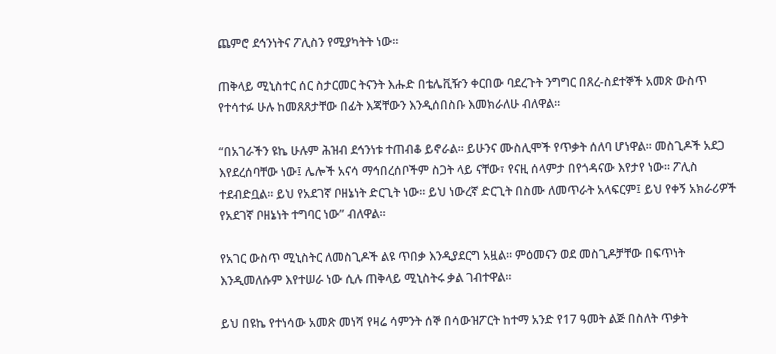ጨምሮ ደኅንነትና ፖሊስን የሚያካትት ነው።

ጠቅላይ ሚኒስተር ሰር ስታርመር ትናንት እሑድ በቴሌቪዥን ቀርበው ባደረጉት ንግግር በጸረ-ስደተኞች አመጽ ውስጥ የተሳተፉ ሁሉ ከመጸጸታቸው በፊት እጃቸውን እንዲሰበስቡ እመክራለሁ ብለዋል።

“በአገራችን ዩኬ ሁሉም ሕዝብ ደኅንነቱ ተጠብቆ ይኖራል። ይሁንና ሙስሊሞች የጥቃት ሰለባ ሆነዋል። መስጊዶች አደጋ እየደረሰባቸው ነው፤ ሌሎች አናሳ ማኅበረሰቦችም ስጋት ላይ ናቸው፣ የናዚ ሰላምታ በየጎዳናው እየታየ ነው። ፖሊስ ተደብድቧል። ይህ የአደገኛ ቦዘኔነት ድርጊት ነው። ይህ ነውረኛ ድርጊት በስሙ ለመጥራት አላፍርም፤ ይህ የቀኝ አክራሪዎች የአደገኛ ቦዘኔነት ተግባር ነው” ብለዋል።

የአገር ውስጥ ሚኒስትር ለመስጊዶች ልዩ ጥበቃ እንዲያደርግ አዟል። ምዕመናን ወደ መስጊዶቻቸው በፍጥነት እንዲመለሱም እየተሠራ ነው ሲሉ ጠቅላይ ሚኒስትሩ ቃል ገብተዋል።

ይህ በዩኬ የተነሳው አመጽ መነሻ የዛሬ ሳምንት ሰኞ በሳውዝፖርት ከተማ አንድ የ17 ዓመት ልጅ በስለት ጥቃት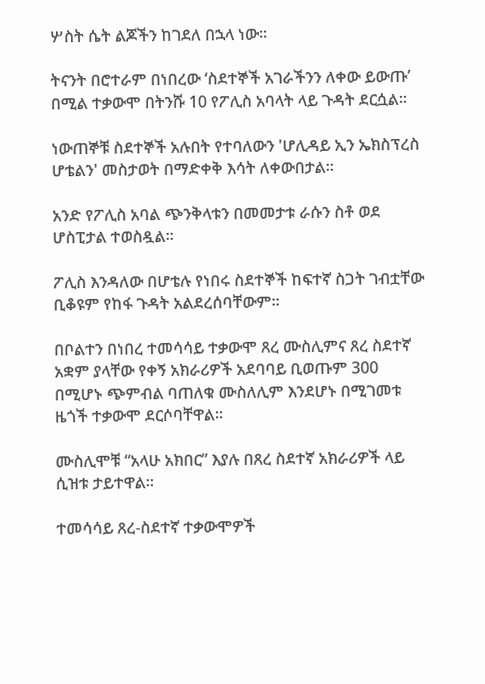ሦስት ሴት ልጆችን ከገደለ በኋላ ነው።

ትናንት በሮተራም በነበረው ‘ስደተኞች አገራችንን ለቀው ይውጡ’ በሚል ተቃውሞ በትንሹ 10 የፖሊስ አባላት ላይ ጉዳት ደርሷል።

ነውጠኞቹ ስደተኞች አሉበት የተባለውን 'ሆሊዳይ ኢን ኤክስፕረስ ሆቴልን' መስታወት በማድቀቅ እሳት ለቀውበታል።

አንድ የፖሊስ አባል ጭንቅላቱን በመመታቱ ራሱን ስቶ ወደ ሆስፒታል ተወስዷል።

ፖሊስ እንዳለው በሆቴሉ የነበሩ ስደተኞች ከፍተኛ ስጋት ገብቷቸው ቢቆዩም የከፋ ጉዳት አልደረሰባቸውም።

በቦልተን በነበረ ተመሳሳይ ተቃውሞ ጸረ ሙስሊምና ጸረ ስደተኛ አቋም ያላቸው የቀኝ አክራሪዎች አደባባይ ቢወጡም 300 በሚሆኑ ጭምብል ባጠለቁ ሙስለሊም እንደሆኑ በሚገመቱ ዜጎች ተቃውሞ ደርሶባቸዋል።

ሙስሊሞቹ “አላሁ አክበር” እያሉ በጸረ ስደተኛ አክራሪዎች ላይ ሲዝቱ ታይተዋል።

ተመሳሳይ ጸረ-ስደተኛ ተቃውሞዎች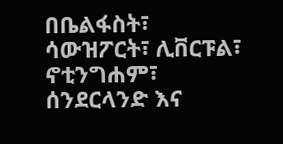በቤልፋስት፣ ሳውዝፖርት፣ ሊቨርፑል፣ ኖቲንግሐም፣ ሰንደርላንድ እና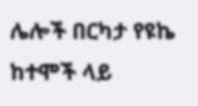ሌሎች በርካታ የዩኬ ከተሞች ላይ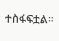ተስፋፍቷል።